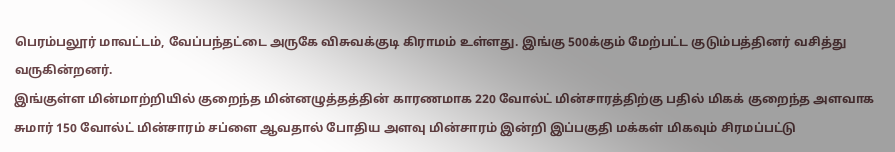பெரம்பலூர் மாவட்டம், வேப்பந்தட்டை அருகே விசுவக்குடி கிராமம் உள்ளது. இங்கு 500க்கும் மேற்பட்ட குடும்பத்தினர் வசித்து வருகின்றனர்.
இங்குள்ள மின்மாற்றியில் குறைந்த மின்னழுத்தத்தின் காரணமாக 220 வோல்ட் மின்சாரத்திற்கு பதில் மிகக் குறைந்த அளவாக சுமார் 150 வோல்ட் மின்சாரம் சப்ளை ஆவதால் போதிய அளவு மின்சாரம் இன்றி இப்பகுதி மக்கள் மிகவும் சிரமப்பட்டு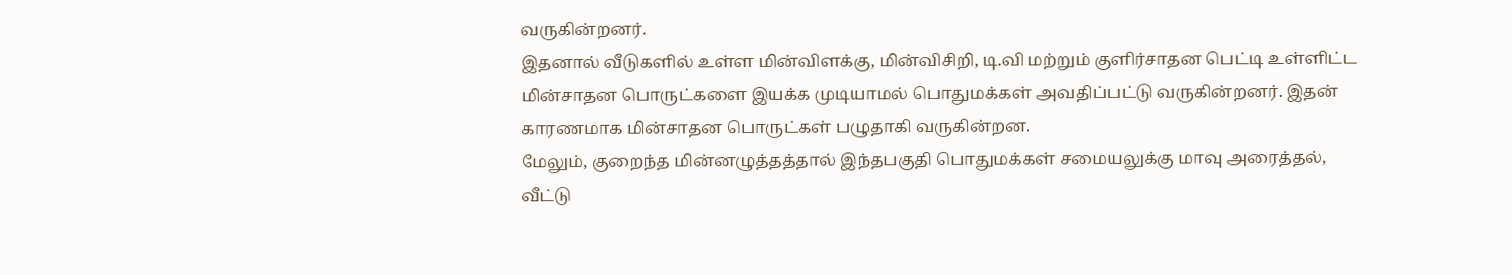வருகின்றனர்.
இதனால் வீடுகளில் உள்ள மின்விளக்கு, மின்விசிறி, டி.வி மற்றும் குளிர்சாதன பெட்டி உள்ளிட்ட மின்சாதன பொருட்களை இயக்க முடியாமல் பொதுமக்கள் அவதிப்பட்டு வருகின்றனர். இதன் காரணமாக மின்சாதன பொருட்கள் பழுதாகி வருகின்றன.
மேலும், குறைந்த மின்னழுத்தத்தால் இந்தபகுதி பொதுமக்கள் சமையலுக்கு மாவு அரைத்தல், வீட்டு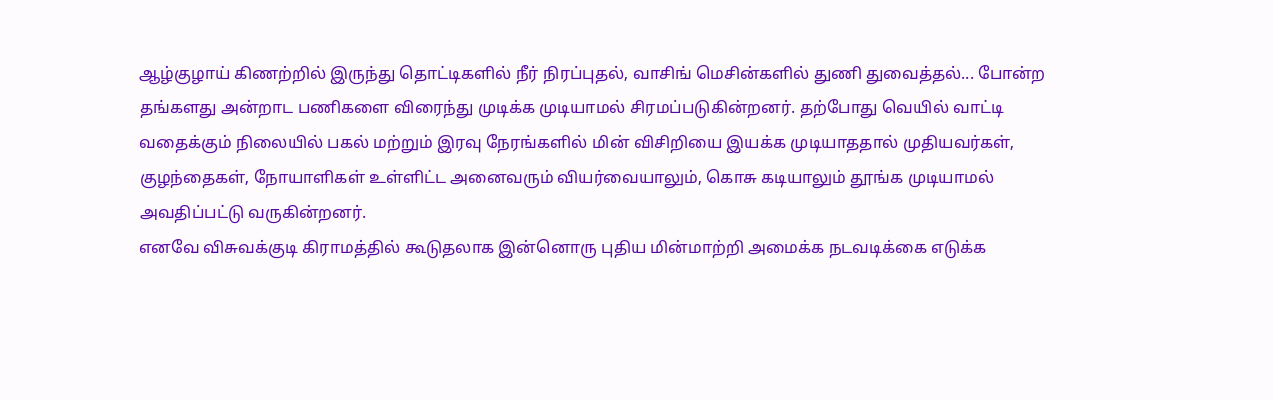ஆழ்குழாய் கிணற்றில் இருந்து தொட்டிகளில் நீர் நிரப்புதல், வாசிங் மெசின்களில் துணி துவைத்தல்... போன்ற தங்களது அன்றாட பணிகளை விரைந்து முடிக்க முடியாமல் சிரமப்படுகின்றனர். தற்போது வெயில் வாட்டி வதைக்கும் நிலையில் பகல் மற்றும் இரவு நேரங்களில் மின் விசிறியை இயக்க முடியாததால் முதியவர்கள், குழந்தைகள், நோயாளிகள் உள்ளிட்ட அனைவரும் வியர்வையாலும், கொசு கடியாலும் தூங்க முடியாமல் அவதிப்பட்டு வருகின்றனர்.
எனவே விசுவக்குடி கிராமத்தில் கூடுதலாக இன்னொரு புதிய மின்மாற்றி அமைக்க நடவடிக்கை எடுக்க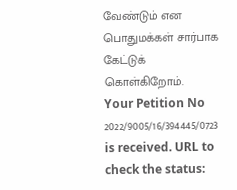வேண்டும் என பொதுமக்கள் சார்பாக கேட்டுக் கொள்கிறோம்.
Your Petition No 2022/9005/16/394445/0723 is received. URL to check the status: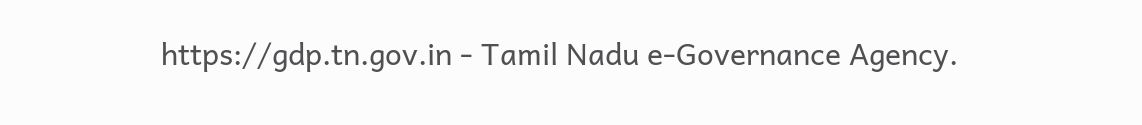https://gdp.tn.gov.in - Tamil Nadu e-Governance Agency.